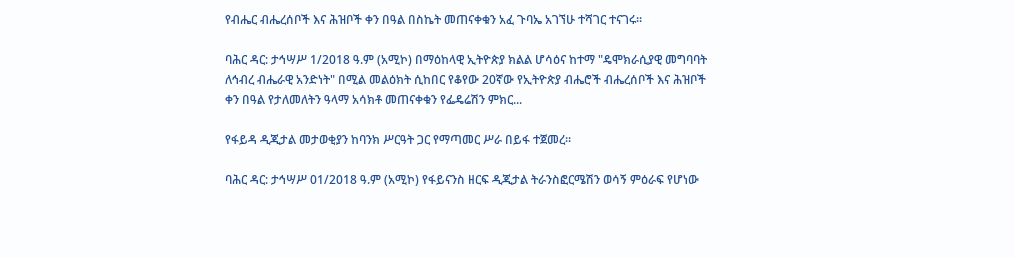የብሔር ብሔረሰቦች እና ሕዝቦች ቀን በዓል በስኬት መጠናቀቁን አፈ ጉባኤ አገኘሁ ተሻገር ተናገሩ።

ባሕር ዳር: ታኅሣሥ 1/2018 ዓ.ም (አሚኮ) በማዕከላዊ ኢትዮጵያ ክልል ሆሳዕና ከተማ "ዴሞክራሲያዊ መግባባት ለኅብረ ብሔራዊ አንድነት" በሚል መልዕክት ሲከበር የቆየው 20ኛው የኢትዮጵያ ብሔሮች ብሔረሰቦች እና ሕዝቦች ቀን በዓል የታለመለትን ዓላማ አሳክቶ መጠናቀቁን የፌዴሬሽን ምክር...

የፋይዳ ዲጂታል መታወቂያን ከባንክ ሥርዓት ጋር የማጣመር ሥራ በይፋ ተጀመረ፡፡

ባሕር ዳር: ታኅሣሥ 01/2018 ዓ.ም (አሚኮ) የፋይናንስ ዘርፍ ዲጂታል ትራንስፎርሜሽን ወሳኝ ምዕራፍ የሆነው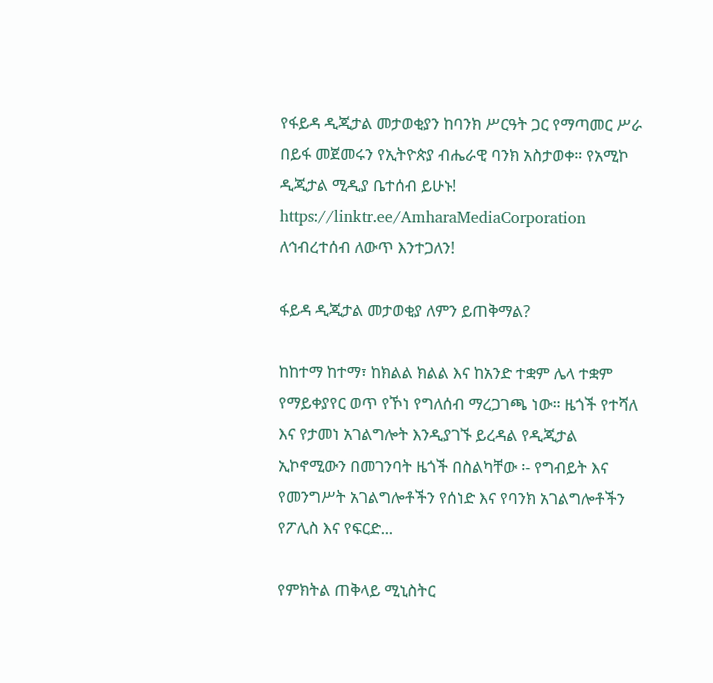የፋይዳ ዲጂታል መታወቂያን ከባንክ ሥርዓት ጋር የማጣመር ሥራ በይፋ መጀመሩን የኢትዮጵያ ብሔራዊ ባንክ አስታወቀ። የአሚኮ ዲጂታል ሚዲያ ቤተሰብ ይሁኑ! https://linktr.ee/AmharaMediaCorporation ለኅብረተሰብ ለውጥ እንተጋለን!

ፋይዳ ዲጂታል መታወቂያ ለምን ይጠቅማል?

ከከተማ ከተማ፣ ከክልል ክልል እና ከአንድ ተቋም ሌላ ተቋም የማይቀያየር ወጥ የኾነ የግለሰብ ማረጋገጫ ነው። ዜጎች የተሻለ እና የታመነ አገልግሎት እንዲያገኙ ይረዳል የዲጂታል ኢኮኖሚውን በመገንባት ዜጎች በስልካቸው ፡- የግብይት እና የመንግሥት አገልግሎቶችን የሰነድ እና የባንክ አገልግሎቶችን የፖሊስ እና የፍርድ...

የምክትል ጠቅላይ ሚኒስትር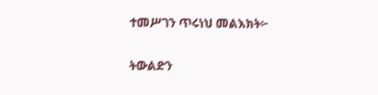ተመሥገን ጥሩነህ መልእክት፦

ትውልድን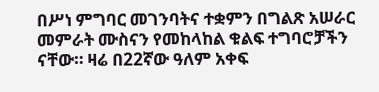በሥነ ምግባር መገንባትና ተቋምን በግልጽ አሠራር መምራት ሙስናን የመከላከል ቁልፍ ተግባሮቻችን ናቸው። ዛሬ በ22ኛው ዓለም አቀፍ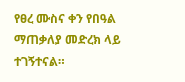የፀረ ሙስና ቀን የበዓል ማጠቃለያ መድረክ ላይ ተገኝተናል።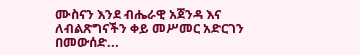ሙስናን እንደ ብሔራዊ አጀንዳ እና ለብልጽግናችን ቀይ መሥመር አድርገን በመውሰድ...